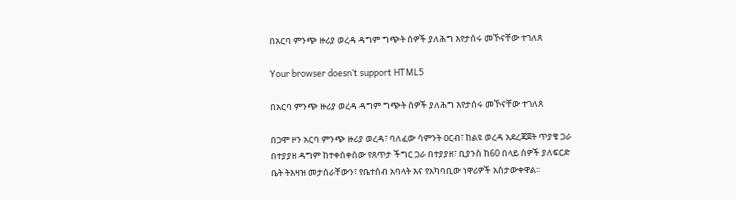በአርባ ምንጭ ዙሪያ ወረዳ ዳግም ግጭት ሰዎች ያለሕግ እየታሰሩ መኾናቸው ተገለጸ

Your browser doesn’t support HTML5

በአርባ ምንጭ ዙሪያ ወረዳ ዳግም ግጭት ሰዎች ያለሕግ እየታሰሩ መኾናቸው ተገለጸ

በጋሞ ዞን አርባ ምንጭ ዙሪያ ወረዳ፣ ባለፈው ሳምንት ዐርብ፣ ከልዩ ወረዳ አደረጃጀት ጥያቄ ጋራ በተያያዘ ዳግም ከተቀሰቀሰው የጸጥታ ችግር ጋራ በተያያዘ፣ ቢያንስ ከ60 በላይ ሰዎች ያለፍርድ ቤት ትእዛዝ መታሰራቸውን፣ የቤተሰብ አባላት እና የአካባቢው ነዋሪዎች አስታውቀዋል፡፡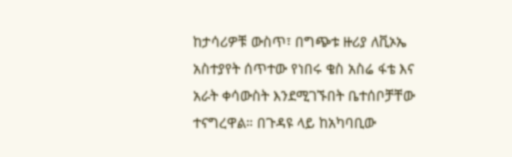ከታሳሪዎቹ ውስጥ፣ በግጭቱ ዙሪያ ለቪኦኤ አስተያየት ሰጥተው የነበሩ ቄስ አስሬ ፋቴ እና አራት ቀሳውስት እንደሚገኙበት ቤተሰቦቻቸው ተናግረዋል። በጉዳዩ ላይ ከአካባቢው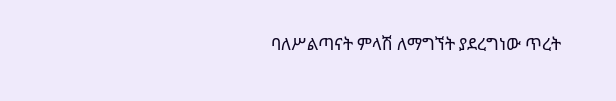ባለሥልጣናት ምላሽ ለማግኘት ያደረግነው ጥረት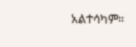አልተሳካም።